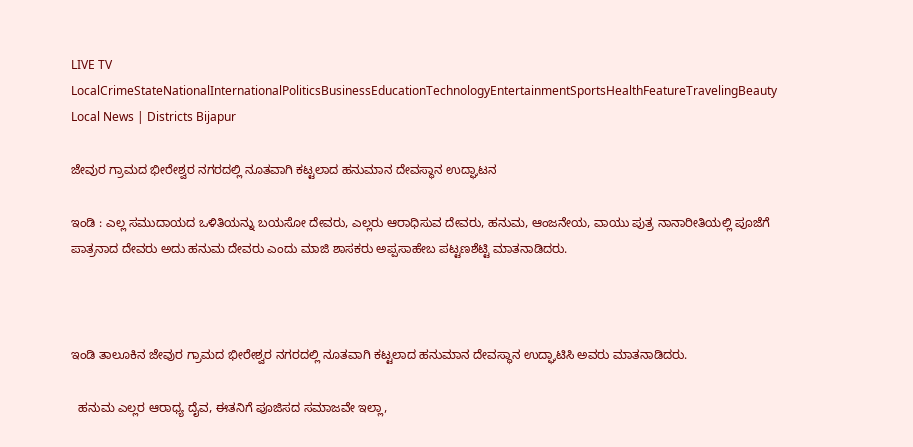LIVE TV LocalCrimeStateNationalInternationalPoliticsBusinessEducationTechnologyEntertainmentSportsHealthFeatureTravelingBeauty
Local News | Districts Bijapur

ಜೇವುರ ಗ್ರಾಮದ ಭೀರೇಶ್ವರ ನಗರದಲ್ಲಿ ನೂತವಾಗಿ ಕಟ್ಟಲಾದ ಹನುಮಾನ ದೇವಸ್ಥಾನ ಉದ್ಘಾಟನ

ಇಂಡಿ : ಎಲ್ಲ ಸಮುದಾಯದ ಒಳಿತಿಯನ್ನು ಬಯಸೋ ದೇವರು, ಎಲ್ಲರು ಆರಾಧಿಸುವ ದೇವರು, ಹನುಮ, ಆಂಜನೇಯ, ವಾಯು ಪುತ್ರ ನಾನಾರೀತಿಯಲ್ಲಿ ಪೂಜೆಗೆ ಪಾತ್ರನಾದ ದೇವರು ಅದು ಹನುಮ ದೇವರು ಎಂದು ಮಾಜಿ ಶಾಸಕರು ಅಪ್ಪಸಾಹೇಬ ಪಟ್ಟಣಶೆಟ್ಟಿ ಮಾತನಾಡಿದರು.



ಇಂಡಿ ತಾಲೂಕಿನ ಜೇವುರ ಗ್ರಾಮದ ಭೀರೇಶ್ವರ ನಗರದಲ್ಲಿ ನೂತವಾಗಿ ಕಟ್ಟಲಾದ ಹನುಮಾನ ದೇವಸ್ಥಾನ ಉದ್ಘಾಟಿಸಿ ಅವರು ಮಾತನಾಡಿದರು.

  ಹನುಮ ಎಲ್ಲರ ಆರಾಧ್ಯ ದೈವ, ಈತನಿಗೆ ಪೂಜಿಸದ ಸಮಾಜವೇ ಇಲ್ಲಾ,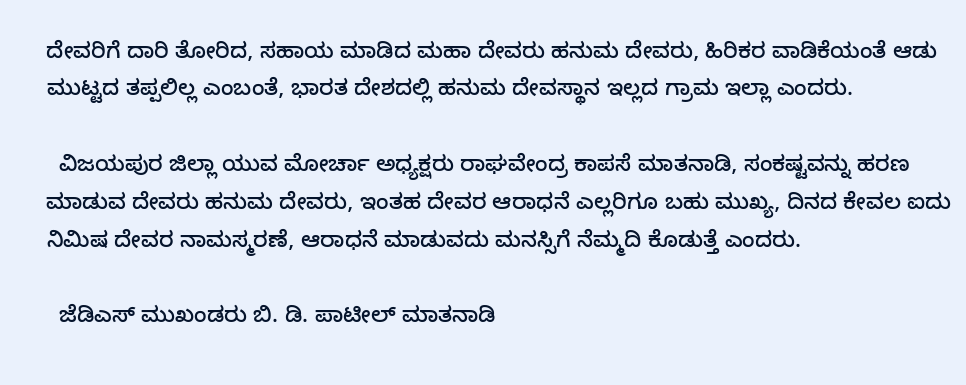ದೇವರಿಗೆ ದಾರಿ ತೋರಿದ, ಸಹಾಯ ಮಾಡಿದ ಮಹಾ ದೇವರು ಹನುಮ ದೇವರು, ಹಿರಿಕರ ವಾಡಿಕೆಯಂತೆ ಆಡು ಮುಟ್ಟದ ತಪ್ಪಲಿಲ್ಲ ಎಂಬಂತೆ, ಭಾರತ ದೇಶದಲ್ಲಿ ಹನುಮ ದೇವಸ್ಥಾನ ಇಲ್ಲದ ಗ್ರಾಮ ಇಲ್ಲಾ ಎಂದರು.

  ವಿಜಯಪುರ ಜಿಲ್ಲಾ ಯುವ ಮೋರ್ಚಾ ಅಧ್ಯಕ್ಷರು ರಾಘವೇಂದ್ರ ಕಾಪಸೆ ಮಾತನಾಡಿ, ಸಂಕಷ್ಟವನ್ನು ಹರಣ ಮಾಡುವ ದೇವರು ಹನುಮ ದೇವರು, ಇಂತಹ ದೇವರ ಆರಾಧನೆ ಎಲ್ಲರಿಗೂ ಬಹು ಮುಖ್ಯ, ದಿನದ ಕೇವಲ ಐದು ನಿಮಿಷ ದೇವರ ನಾಮಸ್ಮರಣೆ, ಆರಾಧನೆ ಮಾಡುವದು ಮನಸ್ಸಿಗೆ ನೆಮ್ಮದಿ ಕೊಡುತ್ತೆ ಎಂದರು.

  ಜೆಡಿಎಸ್ ಮುಖಂಡರು ಬಿ. ಡಿ. ಪಾಟೀಲ್ ಮಾತನಾಡಿ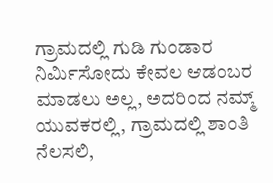ಗ್ರಾಮದಲ್ಲಿ ಗುಡಿ ಗುಂಡಾರ ನಿರ್ಮಿಸೋದು ಕೇವಲ ಆಡಂಬರ ಮಾಡಲು ಅಲ್ಲ, ಅದರಿಂದ ನಮ್ಮ್ ಯುವಕರಲ್ಲಿ, ಗ್ರಾಮದಲ್ಲಿ ಶಾಂತಿ ನೆಲಸಲಿ,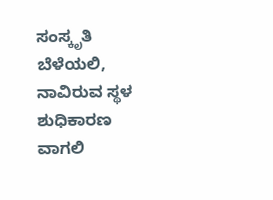ಸಂಸ್ಕೃತಿ ಬೆಳೆಯಲಿ, ನಾವಿರುವ ಸ್ಥಳ ಶುಧಿಕಾರಣ ವಾಗಲಿ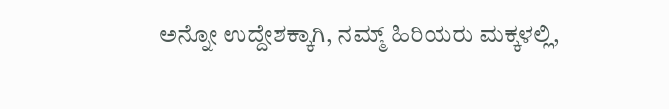ಅನ್ನೋ ಉದ್ದೇಶಕ್ಕಾಗಿ, ನಮ್ಮ್ ಹಿರಿಯರು ಮಕ್ಕಳಲ್ಲಿ,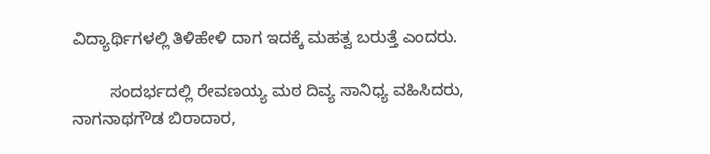ವಿದ್ಯಾರ್ಥಿಗಳಲ್ಲಿ ತಿಳಿಹೇಳಿ ದಾಗ ಇದಕ್ಕೆ ಮಹತ್ವ ಬರುತ್ತೆ ಎಂದರು.

        ಸಂದರ್ಭದಲ್ಲಿ ರೇವಣಯ್ಯ ಮಠ ದಿವ್ಯ ಸಾನಿಧ್ಯ ವಹಿಸಿದರು, ನಾಗನಾಥಗೌಡ ಬಿರಾದಾರ,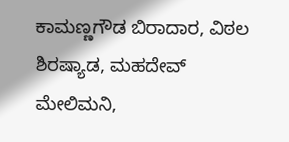ಕಾಮಣ್ಣಗೌಡ ಬಿರಾದಾರ, ವಿಠಲ ಶಿರಷ್ಯಾಡ, ಮಹದೇವ್ ಮೇಲಿಮನಿ,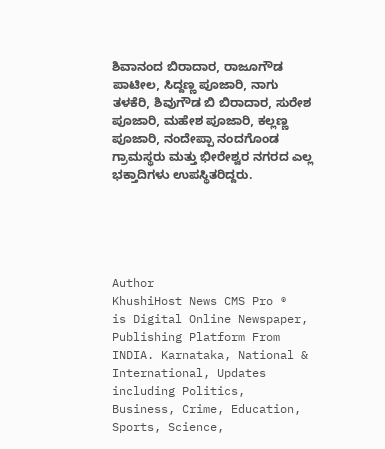ಶಿವಾನಂದ ಬಿರಾದಾರ, ರಾಜೂಗೌಡ ಪಾಟೀಲ, ಸಿದ್ದಣ್ಣ ಪೂಜಾರಿ, ನಾಗು ತಳಕೆರಿ, ಶಿವುಗೌಡ ಬಿ ಬಿರಾದಾರ, ಸುರೇಶ ಪೂಜಾರಿ, ಮಹೇಶ ಪೂಜಾರಿ, ಕಲ್ಲಣ್ಣ ಪೂಜಾರಿ, ನಂದೇಪ್ಪಾ ನಂದಗೊಂಡ ಗ್ರಾಮಸ್ಥರು ಮತ್ತು ಭೀರೇಶ್ವರ ನಗರದ ಎಲ್ಲ ಭಕ್ತಾದಿಗಳು ಉಪಸ್ಥಿತರಿದ್ದರು.





Author
KhushiHost News CMS Pro ®
is Digital Online Newspaper, Publishing Platform From INDIA. Karnataka, National & International, Updates including Politics, Business, Crime, Education, Sports, Science,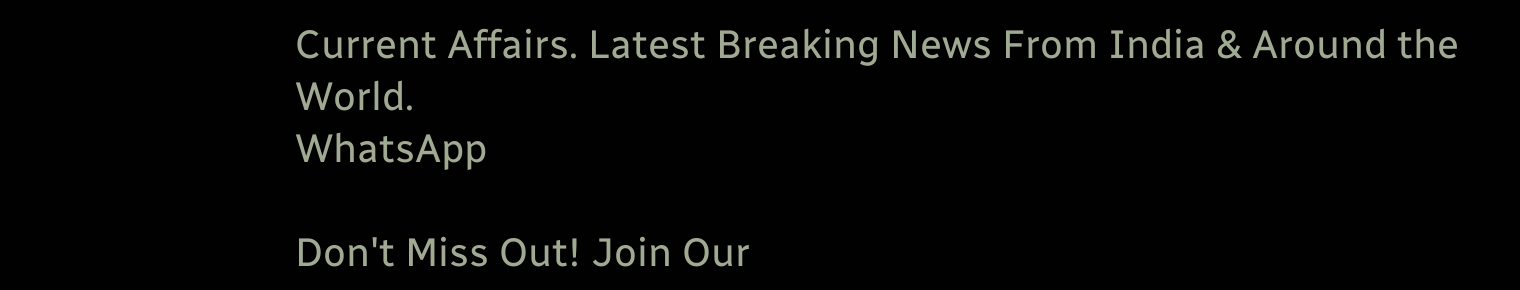Current Affairs. Latest Breaking News From India & Around the World.
WhatsApp

Don't Miss Out! Join Our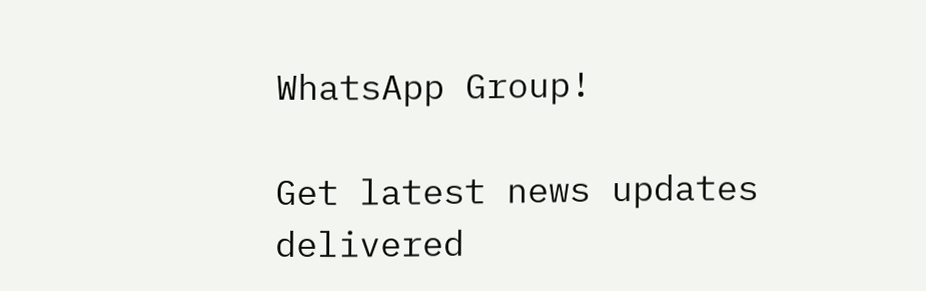WhatsApp Group!

Get latest news updates delivered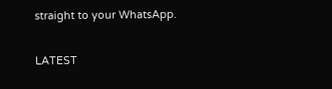straight to your WhatsApp.

LATEST